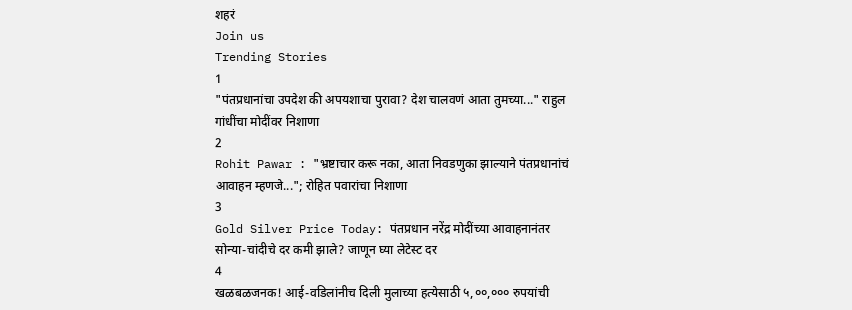शहरं
Join us
Trending Stories
1
"पंतप्रधानांचा उपदेश की अपयशाचा पुरावा? देश चालवणं आता तुमच्या..." राहुल गांधींचा मोदींवर निशाणा
2
Rohit Pawar : "भ्रष्टाचार करू नका, आता निवडणुका झाल्याने पंतप्रधानांचं आवाहन म्हणजे..."; रोहित पवारांचा निशाणा
3
Gold Silver Price Today: पंतप्रधान नरेंद्र मोदींच्या आवाहनानंतर सोन्या-चांदीचे दर कमी झाले? जाणून घ्या लेटेस्ट दर
4
खळबळजनक! आई-वडिलांनीच दिली मुलाच्या हत्येसाठी ५,००,००० रुपयांची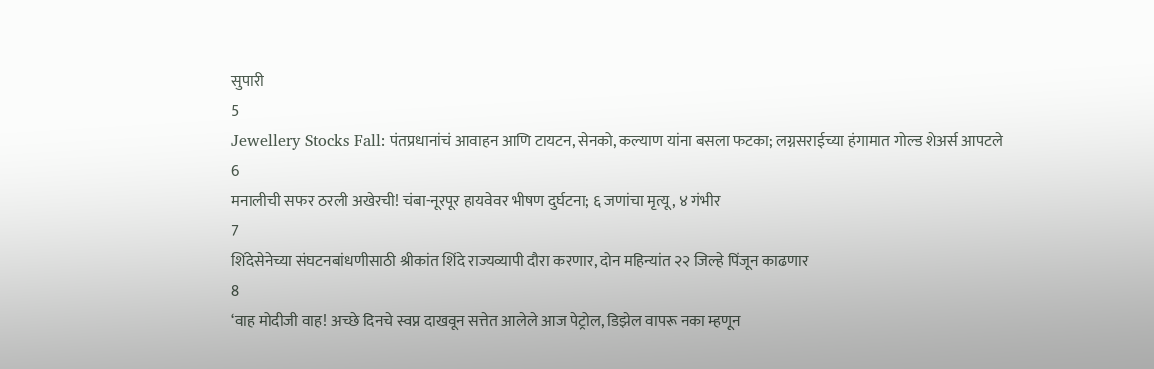सुपारी
5
Jewellery Stocks Fall: पंतप्रधानांचं आवाहन आणि टायटन, सेनको, कल्याण यांना बसला फटका; लग्नसराईच्या हंगामात गोल्ड शेअर्स आपटले
6
मनालीची सफर ठरली अखेरची! चंबा-नूरपूर हायवेवर भीषण दुर्घटना; ६ जणांचा मृत्यू, ४ गंभीर
7
शिंदेसेनेच्या संघटनबांधणीसाठी श्रीकांत शिंदे राज्यव्यापी दौरा करणार, दोन महिन्यांत २२ जिल्हे पिंजून काढणार
8
‘वाह मोदीजी वाह! अच्छे दिनचे स्वप्न दाखवून सत्तेत आलेले आज पेट्रोल, डिझेल वापरू नका म्हणून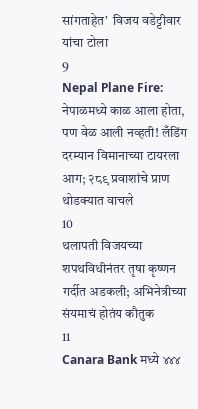सांगताहेत’  विजय वडेट्टीवार यांचा टोला
9
Nepal Plane Fire: नेपाळमध्ये काळ आला होता, पण वेळ आली नव्हती! लँडिंग दरम्यान विमानाच्या टायरला आग; २८९ प्रवाशांचे प्राण थोडक्यात वाचले
10
थलापती विजयच्या शपथविधीनंतर तृषा कृष्णन गर्दीत अडकली; अभिनेत्रीच्या संयमाचं होतंय कौतुक
11
Canara Bank मध्ये ४४४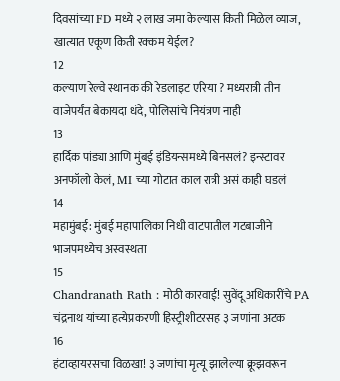दिवसांच्या FD मध्ये २ लाख जमा केल्यास किती मिळेल व्याज, खात्यात एकूण किती रक्कम येईल?
12
कल्याण रेल्वे स्थानक की रेडलाइट एरिया ? मध्यरात्री तीन वाजेपर्यंत बेकायदा धंदे, पोलिसांचे नियंत्रण नाही
13
हार्दिक पांड्या आणि मुंबई इंडियन्समध्ये बिनसलं? इन्स्टावर अनफॉलो केलं, MI च्या गोटात काल रात्री असं काही घडलं
14
महामुंबई: मुंबई महापालिका निधी वाटपातील गटबाजीने भाजपमध्येच अस्वस्थता
15
Chandranath Rath : मोठी कारवाई! सुवेंदू अधिकारींचे PA चंद्रनाथ यांच्या हत्येप्रकरणी हिस्ट्रीशीटरसह ३ जणांना अटक
16
हंटाव्हायरसचा विळखा! ३ जणांचा मृत्यू झालेल्या क्रूझवरून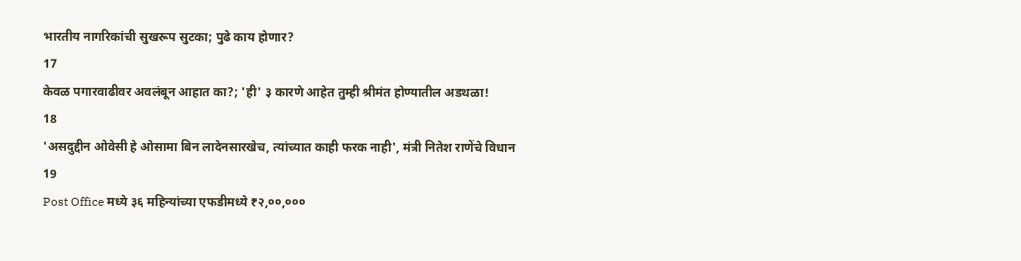भारतीय नागरिकांची सुखरूप सुटका; पुढे काय होणार?
17
केवळ पगारवाढीवर अवलंबून आहात का?; 'ही' ३ कारणे आहेत तुम्ही श्रीमंत होण्यातील अडथळा!
18
'असदुद्दीन ओवेसी हे ओसामा बिन लादेनसारखेच, त्यांच्यात काही फरक नाही', मंत्री नितेश राणेंचे विधान
19
Post Office मध्ये ३६ महिन्यांच्या एफडीमध्ये ₹२,००,०००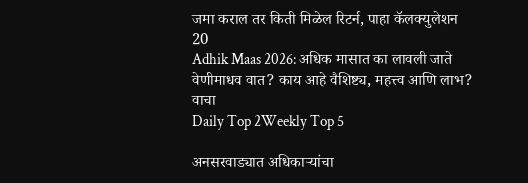जमा कराल तर किती मिळेल रिटर्न, पाहा कॅलक्युलेशन
20
Adhik Maas 2026: अधिक मासात का लावली जाते वेणीमाधव वात? काय आहे वैशिष्ट्य, महत्त्व आणि लाभ? वाचा
Daily Top 2Weekly Top 5

अनसरवाड्यात अधिकाऱ्यांचा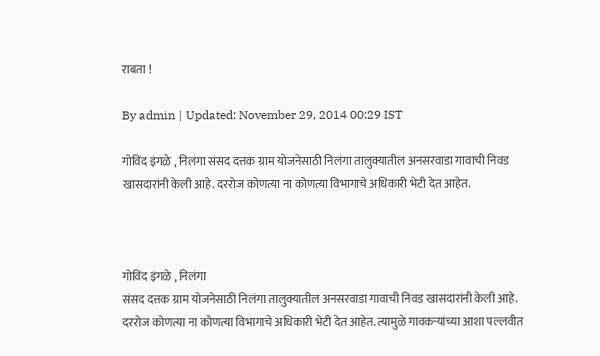राबता !

By admin | Updated: November 29, 2014 00:29 IST

गोविंद इंगळे , निलंगा संसद दत्तक ग्राम योजनेसाठी निलंगा तालुक्यातील अनसरवाडा गावाची निवड खासदारांनी केली आहे. दररोज कोणत्या ना कोणत्या विभागाचे अधिकारी भेटी देत आहेत.



गोविंद इंगळे , निलंगा
संसद दत्तक ग्राम योजनेसाठी निलंगा तालुक्यातील अनसरवाडा गावाची निवड खासदारांनी केली आहे. दररोज कोणत्या ना कोणत्या विभागाचे अधिकारी भेटी देत आहेत. त्यामुळे गावकऱ्यांच्या आशा पल्लवीत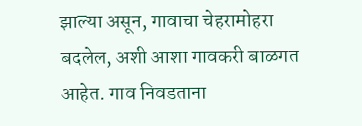झाल्या असून, गावाचा चेहरामोहरा बदलेल, अशी आशा गावकरी बाळगत आहेत. गाव निवडताना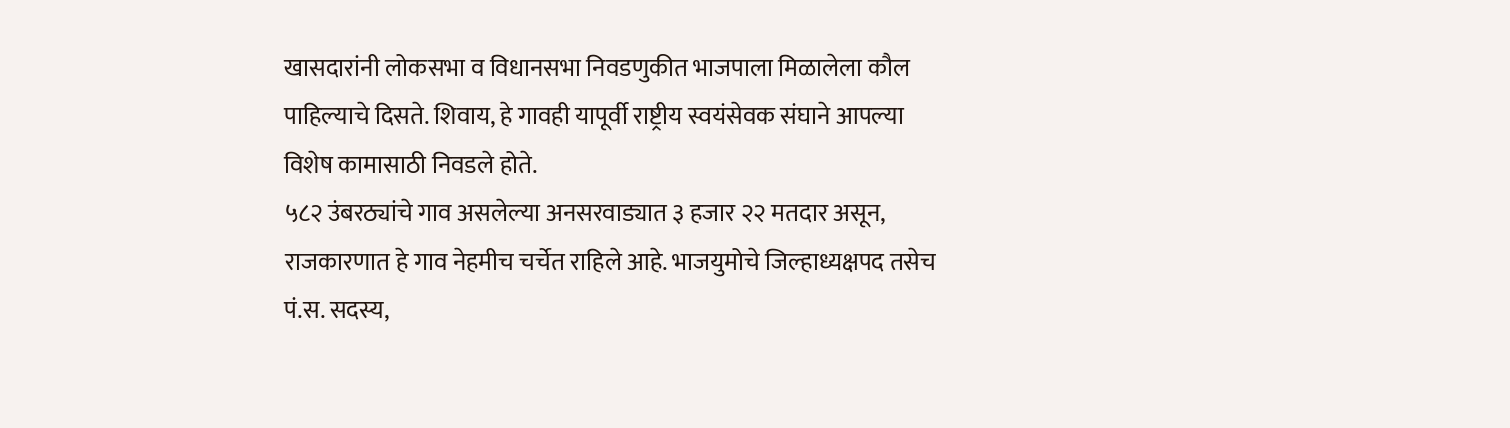खासदारांनी लोकसभा व विधानसभा निवडणुकीत भाजपाला मिळालेला कौल पाहिल्याचे दिसते. शिवाय, हे गावही यापूर्वी राष्ट्रीय स्वयंसेवक संघाने आपल्या विशेष कामासाठी निवडले होते.
५८२ उंबरठ्यांचे गाव असलेल्या अनसरवाड्यात ३ हजार २२ मतदार असून, राजकारणात हे गाव नेहमीच चर्चेत राहिले आहे. भाजयुमोचे जिल्हाध्यक्षपद तसेच पं.स. सदस्य,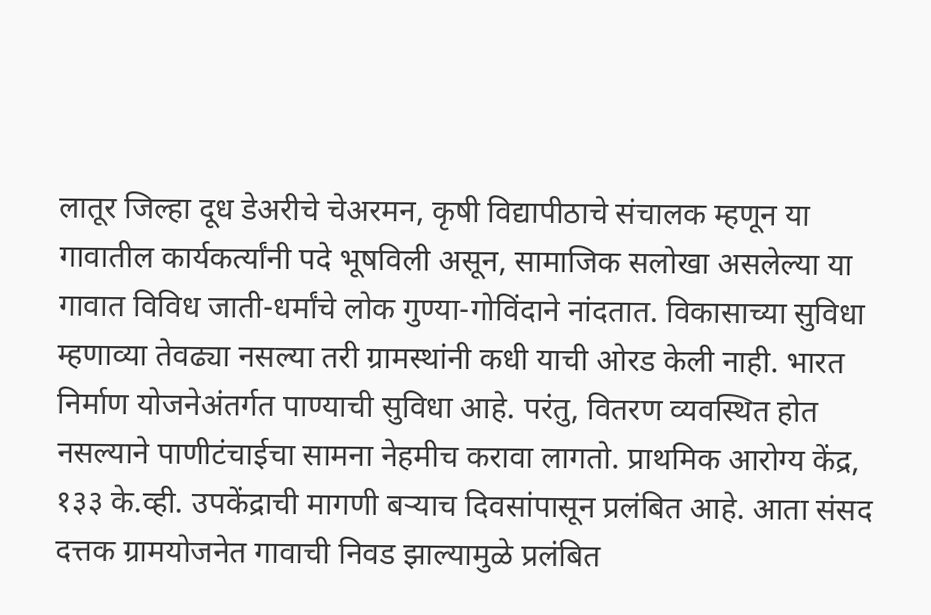लातूर जिल्हा दूध डेअरीचे चेअरमन, कृषी विद्यापीठाचे संचालक म्हणून या गावातील कार्यकर्त्यांनी पदे भूषविली असून, सामाजिक सलोखा असलेल्या या गावात विविध जाती-धर्मांचे लोक गुण्या-गोविंदाने नांदतात. विकासाच्या सुविधा म्हणाव्या तेवढ्या नसल्या तरी ग्रामस्थांनी कधी याची ओरड केली नाही. भारत निर्माण योजनेअंतर्गत पाण्याची सुविधा आहे. परंतु, वितरण व्यवस्थित होत नसल्याने पाणीटंचाईचा सामना नेहमीच करावा लागतो. प्राथमिक आरोग्य केंद्र, १३३ के.व्ही. उपकेंद्राची मागणी बऱ्याच दिवसांपासून प्रलंबित आहे. आता संसद दत्तक ग्रामयोजनेत गावाची निवड झाल्यामुळे प्रलंबित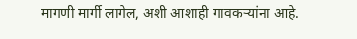मागणी मार्गी लागेल, अशी आशाही गावकऱ्यांना आहे.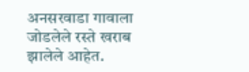अनसरवाडा गावाला जोडलेले रस्ते खराब झालेले आहेत.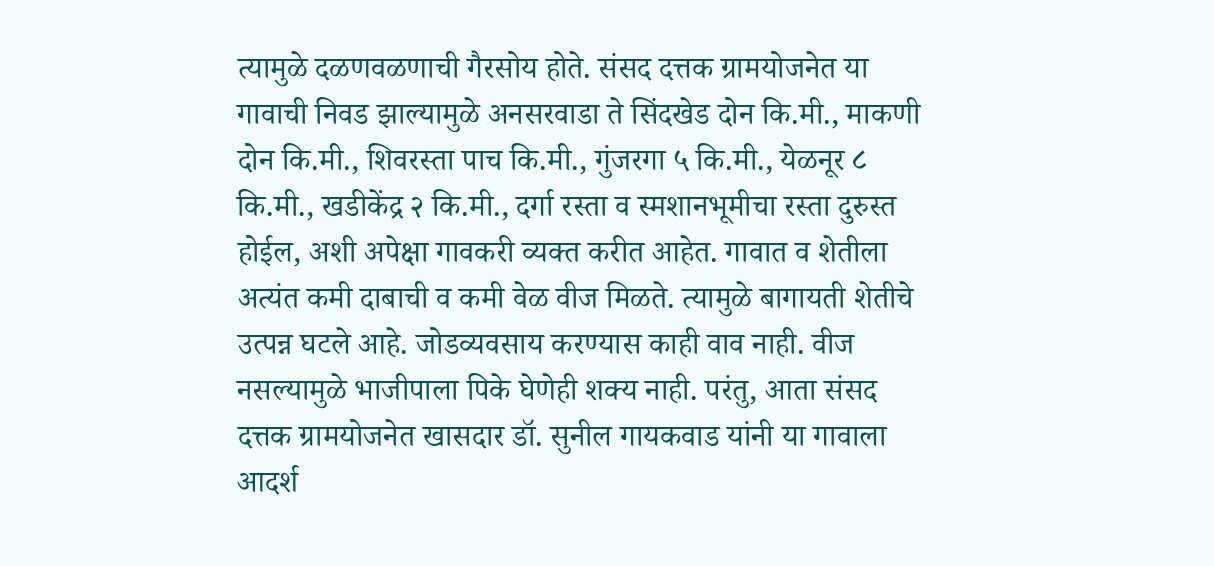त्यामुळे दळणवळणाची गैरसोय होते. संसद दत्तक ग्रामयोजनेत या गावाची निवड झाल्यामुळे अनसरवाडा ते सिंदखेड दोन कि.मी., माकणी दोन कि.मी., शिवरस्ता पाच कि.मी., गुंजरगा ५ कि.मी., येळनूर ८ कि.मी., खडीकेंद्र २ कि.मी., दर्गा रस्ता व स्मशानभूमीचा रस्ता दुरुस्त होईल, अशी अपेक्षा गावकरी व्यक्त करीत आहेत. गावात व शेतीला अत्यंत कमी दाबाची व कमी वेळ वीज मिळते. त्यामुळे बागायती शेतीचे उत्पन्न घटले आहे. जोडव्यवसाय करण्यास काही वाव नाही. वीज नसल्यामुळे भाजीपाला पिके घेणेही शक्य नाही. परंतु, आता संसद दत्तक ग्रामयोजनेत खासदार डॉ. सुनील गायकवाड यांनी या गावाला आदर्श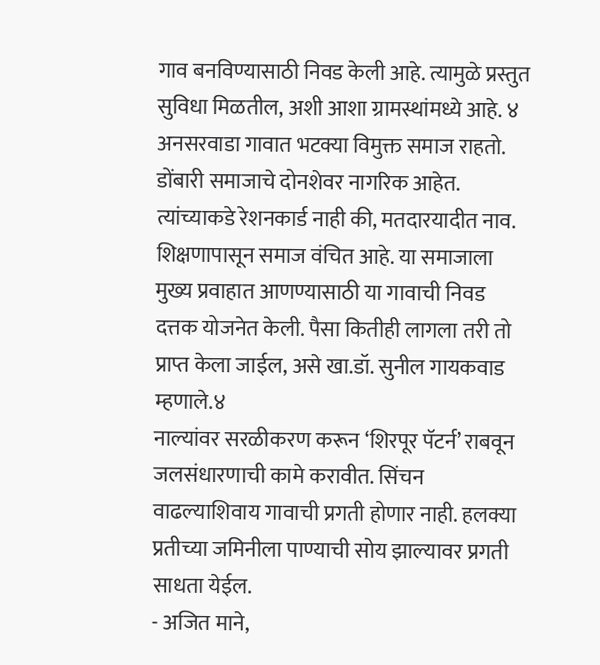गाव बनविण्यासाठी निवड केली आहे. त्यामुळे प्रस्तुत सुविधा मिळतील, अशी आशा ग्रामस्थांमध्ये आहे. ४
अनसरवाडा गावात भटक्या विमुक्त समाज राहतो. डोंबारी समाजाचे दोनशेवर नागरिक आहेत. त्यांच्याकडे रेशनकार्ड नाही की, मतदारयादीत नाव. शिक्षणापासून समाज वंचित आहे. या समाजाला मुख्य प्रवाहात आणण्यासाठी या गावाची निवड दत्तक योजनेत केली. पैसा कितीही लागला तरी तो प्राप्त केला जाईल, असे खा.डॉ. सुनील गायकवाड म्हणाले.४
नाल्यांवर सरळीकरण करून ‘शिरपूर पॅटर्न’ राबवून जलसंधारणाची कामे करावीत. सिंचन वाढल्याशिवाय गावाची प्रगती होणार नाही. हलक्या प्रतीच्या जमिनीला पाण्याची सोय झाल्यावर प्रगती साधता येईल.
- अजित माने,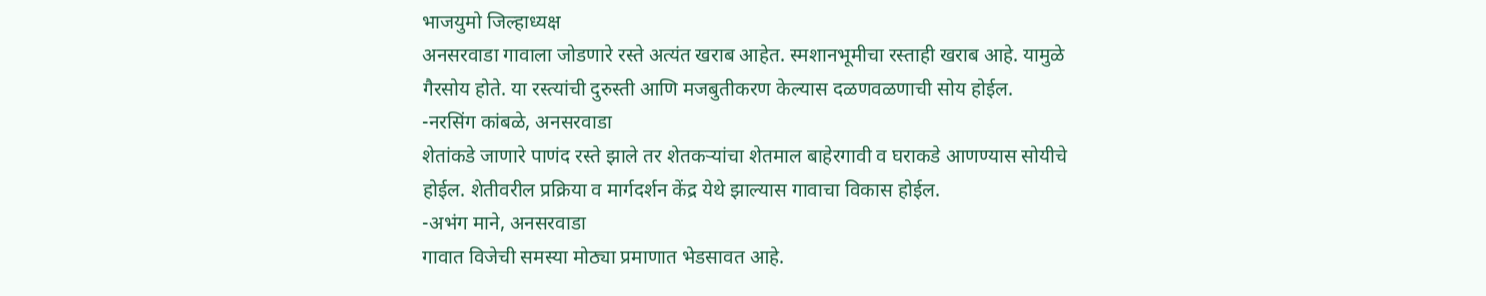भाजयुमो जिल्हाध्यक्ष
अनसरवाडा गावाला जोडणारे रस्ते अत्यंत खराब आहेत. स्मशानभूमीचा रस्ताही खराब आहे. यामुळे गैरसोय होते. या रस्त्यांची दुरुस्ती आणि मजबुतीकरण केल्यास दळणवळणाची सोय होईल.
-नरसिंग कांबळे, अनसरवाडा
शेतांकडे जाणारे पाणंद रस्ते झाले तर शेतकऱ्यांचा शेतमाल बाहेरगावी व घराकडे आणण्यास सोयीचे होईल. शेतीवरील प्रक्रिया व मार्गदर्शन केंद्र येथे झाल्यास गावाचा विकास होईल.
-अभंग माने, अनसरवाडा
गावात विजेची समस्या मोठ्या प्रमाणात भेडसावत आहे.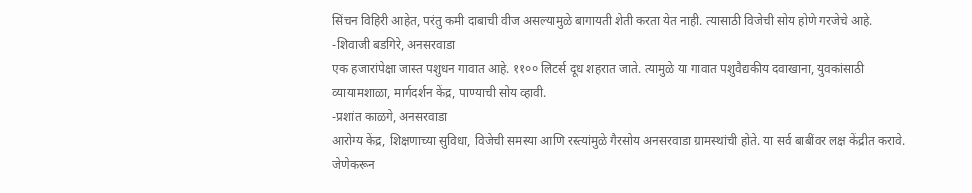सिंचन विहिरी आहेत, परंतु कमी दाबाची वीज असल्यामुळे बागायती शेती करता येत नाही. त्यासाठी विजेची सोय होणे गरजेचे आहे.
-शिवाजी बडगिरे, अनसरवाडा
एक हजारांपेक्षा जास्त पशुधन गावात आहे. ११०० लिटर्स दूध शहरात जाते. त्यामुळे या गावात पशुवैद्यकीय दवाखाना, युवकांसाठी व्यायामशाळा, मार्गदर्शन केंद्र, पाण्याची सोय व्हावी.
-प्रशांत काळगे, अनसरवाडा
आरोग्य केंद्र, शिक्षणाच्या सुविधा, विजेची समस्या आणि रस्त्यांमुळे गैरसोय अनसरवाडा ग्रामस्थांची होते. या सर्व बाबींवर लक्ष केंद्रीत करावे. जेणेकरून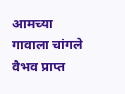आमच्या गावाला चांगले वैभव प्राप्त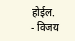होईल.
- विजय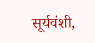सूर्यवंशी,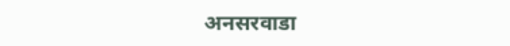अनसरवाडा